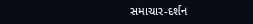સમાચાર-દર્શન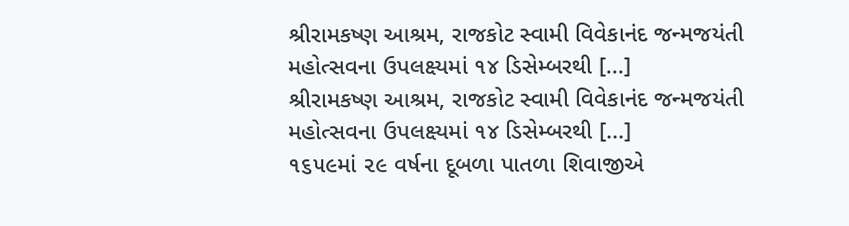શ્રીરામકષ્ણ આશ્રમ, રાજકોટ સ્વામી વિવેકાનંદ જન્મજયંતી મહોત્સવના ઉપલક્ષ્યમાં ૧૪ ડિસેમ્બરથી [...]
શ્રીરામકષ્ણ આશ્રમ, રાજકોટ સ્વામી વિવેકાનંદ જન્મજયંતી મહોત્સવના ઉપલક્ષ્યમાં ૧૪ ડિસેમ્બરથી [...]
૧૬૫૯માં ૨૯ વર્ષના દૂબળા પાતળા શિવાજીએ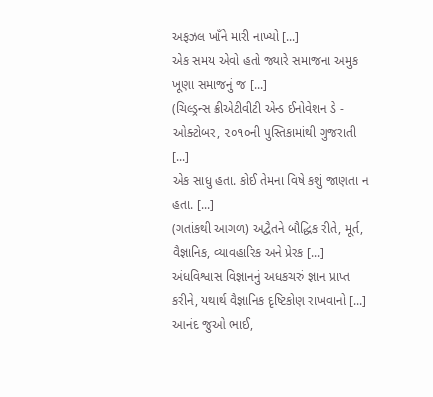અફઝલ ખાઁને મારી નાખ્યો [...]
એક સમય એવો હતો જ્યારે સમાજના અમુક ખૂણા સમાજનું જ [...]
(ચિલ્ડ્રન્સ ક્રીએટીવીટી એન્ડ ઈનોવેશન ડે - ઓક્ટોબર, ૨૦૧૦ની પુસ્તિકામાંથી ગુજરાતી [...]
એક સાધુ હતા. કોઈ તેમના વિષે કશું જાણતા ન હતા. [...]
(ગતાંકથી આગળ) અદ્વૈતને બૌદ્ધિક રીતે, મૂર્ત, વૈજ્ઞાનિક, વ્યાવહારિક અને પ્રેરક [...]
અંધવિશ્વાસ વિજ્ઞાનનું અધકચરું જ્ઞાન પ્રાપ્ત કરીને, યથાર્થ વૈજ્ઞાનિક દૃષ્ટિકોણ રાખવાનો [...]
આનંદ જુઓ ભાઈ,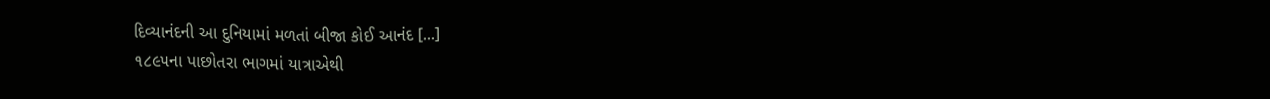દિવ્યાનંદની આ દુનિયામાં મળતાં બીજા કોઈ આનંદ [...]
૧૮૯૫ના પાછોતરા ભાગમાં યાત્રાએથી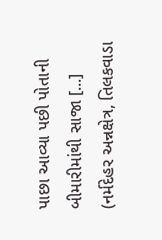પાછા આવ્યા પછી પોતાની બીમારીમાંથી સાજા [...]
(નર્મદેહર અન્નક્ષેત્ર, તિલકવાડા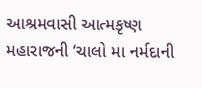આશ્રમવાસી આત્મકૃષ્ણ મહારાજની ‘ચાલો મા નર્મદાની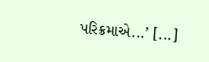પરિક્રમાએ...’ [...]